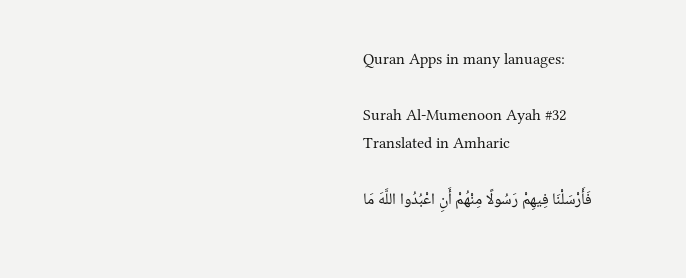Quran Apps in many lanuages:

Surah Al-Mumenoon Ayah #32 Translated in Amharic

فَأَرْسَلْنَا فِيهِمْ رَسُولًا مِنْهُمْ أَنِ اعْبُدُوا اللَّهَ مَا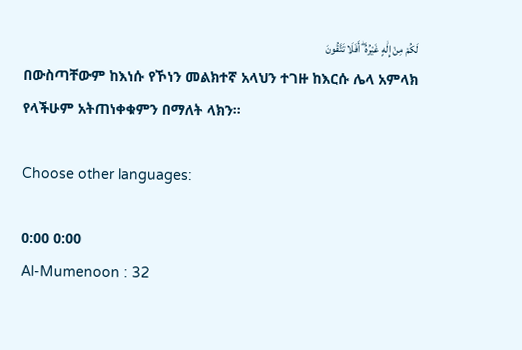لَكُمْ مِنْ إِلَٰهٍ غَيْرُهُ ۖ أَفَلَا تَتَّقُونَ
በውስጣቸውም ከእነሱ የኾነን መልክተኛ አላህን ተገዙ ከእርሱ ሌላ አምላክ የላችሁም አትጠነቀቁምን በማለት ላክን፡፡

Choose other languages:

0:00 0:00
Al-Mumenoon : 32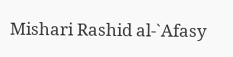Mishari Rashid al-`Afasy